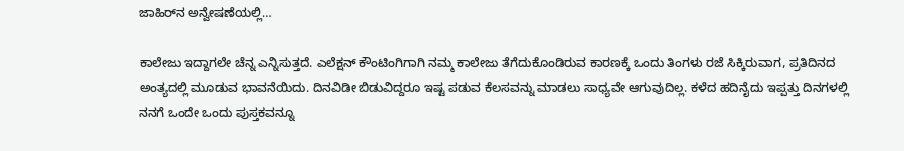ಜಾಹಿರ್‌ನ ಅನ್ವೇಷಣೆಯಲ್ಲಿ…

ಕಾಲೇಜು ಇದ್ದಾಗಲೇ ಚೆನ್ನ ಎನ್ನಿಸುತ್ತದೆ. ಎಲೆಕ್ಷನ್ ಕೌಂಟಿಂಗಿಗಾಗಿ ನಮ್ಮ ಕಾಲೇಜು ತೆಗೆದುಕೊಂಡಿರುವ ಕಾರಣಕ್ಕೆ ಒಂದು ತಿಂಗಳು ರಜೆ ಸಿಕ್ಕಿರುವಾಗ, ಪ್ರತಿದಿನದ ಅಂತ್ಯದಲ್ಲಿ ಮೂಡುವ ಭಾವನೆಯಿದು. ದಿನವಿಡೀ ಬಿಡುವಿದ್ದರೂ ಇಷ್ಟ ಪಡುವ ಕೆಲಸವನ್ನು ಮಾಡಲು ಸಾಧ್ಯವೇ ಆಗುವುದಿಲ್ಲ. ಕಳೆದ ಹದಿನೈದು ಇಪ್ಪತ್ತು ದಿನಗಳಲ್ಲಿ ನನಗೆ ಒಂದೇ ಒಂದು ಪುಸ್ತಕವನ್ನೂ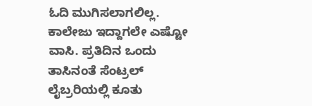ಓದಿ ಮುಗಿಸಲಾಗಲಿಲ್ಲ. ಕಾಲೇಜು ಇದ್ದಾಗಲೇ ಎಷ್ಟೋ ವಾಸಿ. ಪ್ರತಿದಿನ ಒಂದು ತಾಸಿನಂತೆ ಸೆಂಟ್ರಲ್ ಲೈಬ್ರರಿಯಲ್ಲಿ ಕೂತು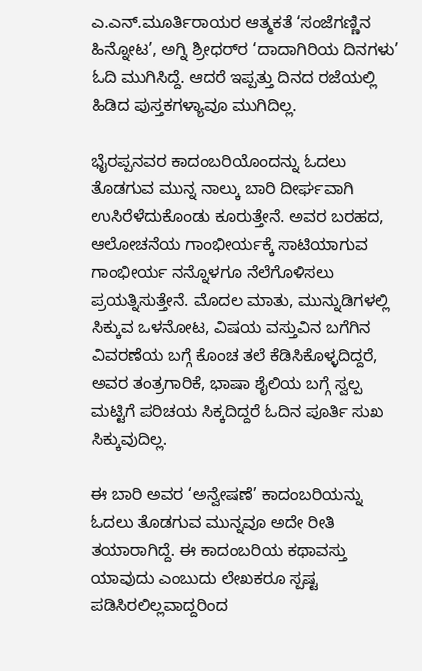ಎ.ಎನ್.ಮೂರ್ತಿರಾಯರ ಆತ್ಮಕತೆ ‘ಸಂಜೆಗಣ್ಣಿನ ಹಿನ್ನೋಟ’, ಅಗ್ನಿ ಶ್ರೀಧರ್‌ರ ‘ದಾದಾಗಿರಿಯ ದಿನಗಳು’ ಓದಿ ಮುಗಿಸಿದ್ದೆ. ಆದರೆ ಇಪ್ಪತ್ತು ದಿನದ ರಜೆಯಲ್ಲಿ ಹಿಡಿದ ಪುಸ್ತಕಗಳ್ಯಾವೂ ಮುಗಿದಿಲ್ಲ.

ಭೈರಪ್ಪನವರ ಕಾದಂಬರಿಯೊಂದನ್ನು ಓದಲು ತೊಡಗುವ ಮುನ್ನ ನಾಲ್ಕು ಬಾರಿ ದೀರ್ಘವಾಗಿ ಉಸಿರೆಳೆದುಕೊಂಡು ಕೂರುತ್ತೇನೆ. ಅವರ ಬರಹದ, ಆಲೋಚನೆಯ ಗಾಂಭೀರ್ಯಕ್ಕೆ ಸಾಟಿಯಾಗುವ ಗಾಂಭೀರ್ಯ ನನ್ನೊಳಗೂ ನೆಲೆಗೊಳಿಸಲು ಪ್ರಯತ್ನಿಸುತ್ತೇನೆ. ಮೊದಲ ಮಾತು, ಮುನ್ನುಡಿಗಳಲ್ಲಿ ಸಿಕ್ಕುವ ಒಳನೋಟ, ವಿಷಯ ವಸ್ತುವಿನ ಬಗೆಗಿನ ವಿವರಣೆಯ ಬಗ್ಗೆ ಕೊಂಚ ತಲೆ ಕೆಡಿಸಿಕೊಳ್ಳದಿದ್ದರೆ, ಅವರ ತಂತ್ರಗಾರಿಕೆ, ಭಾಷಾ ಶೈಲಿಯ ಬಗ್ಗೆ ಸ್ವಲ್ಪ ಮಟ್ಟಿಗೆ ಪರಿಚಯ ಸಿಕ್ಕದಿದ್ದರೆ ಓದಿನ ಪೂರ್ತಿ ಸುಖ ಸಿಕ್ಕುವುದಿಲ್ಲ.

ಈ ಬಾರಿ ಅವರ ‘ಅನ್ವೇಷಣೆ’ ಕಾದಂಬರಿಯನ್ನು ಓದಲು ತೊಡಗುವ ಮುನ್ನವೂ ಅದೇ ರೀತಿ ತಯಾರಾಗಿದ್ದೆ. ಈ ಕಾದಂಬರಿಯ ಕಥಾವಸ್ತು ಯಾವುದು ಎಂಬುದು ಲೇಖಕರೂ ಸ್ಪಷ್ಟ ಪಡಿಸಿರಲಿಲ್ಲವಾದ್ದರಿಂದ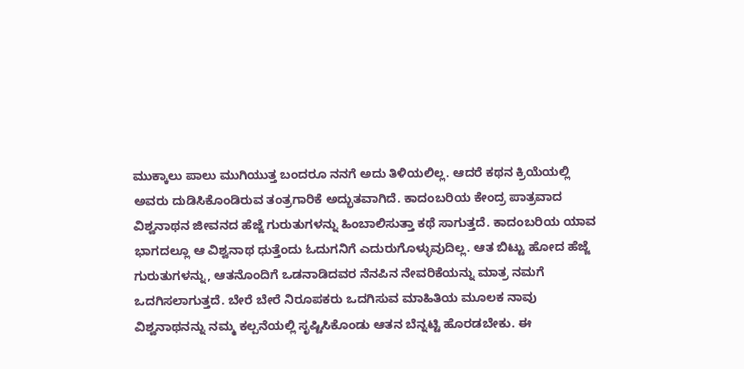ಮುಕ್ಕಾಲು ಪಾಲು ಮುಗಿಯುತ್ತ ಬಂದರೂ ನನಗೆ ಅದು ತಿಳಿಯಲಿಲ್ಲ. ಆದರೆ ಕಥನ ಕ್ರಿಯೆಯಲ್ಲಿ ಅವರು ದುಡಿಸಿಕೊಂಡಿರುವ ತಂತ್ರಗಾರಿಕೆ ಅದ್ಭುತವಾಗಿದೆ. ಕಾದಂಬರಿಯ ಕೇಂದ್ರ ಪಾತ್ರವಾದ ವಿಶ್ವನಾಥನ ಜೀವನದ ಹೆಜ್ಜೆ ಗುರುತುಗಳನ್ನು ಹಿಂಬಾಲಿಸುತ್ತಾ ಕಥೆ ಸಾಗುತ್ತದೆ. ಕಾದಂಬರಿಯ ಯಾವ ಭಾಗದಲ್ಲೂ ಆ ವಿಶ್ವನಾಥ ಧುತ್ತೆಂದು ಓದುಗನಿಗೆ ಎದುರುಗೊಳ್ಳುವುದಿಲ್ಲ. ಆತ ಬಿಟ್ಟು ಹೋದ ಹೆಜ್ಜೆ ಗುರುತುಗಳನ್ನು, ಆತನೊಂದಿಗೆ ಒಡನಾಡಿದವರ ನೆನಪಿನ ನೇವರಿಕೆಯನ್ನು ಮಾತ್ರ ನಮಗೆ ಒದಗಿಸಲಾಗುತ್ತದೆ. ಬೇರೆ ಬೇರೆ ನಿರೂಪಕರು ಒದಗಿಸುವ ಮಾಹಿತಿಯ ಮೂಲಕ ನಾವು ವಿಶ್ವನಾಥನನ್ನು ನಮ್ಮ ಕಲ್ಪನೆಯಲ್ಲಿ ಸೃಷ್ಟಿಸಿಕೊಂಡು ಆತನ ಬೆನ್ನಟ್ಟಿ ಹೊರಡಬೇಕು. ಈ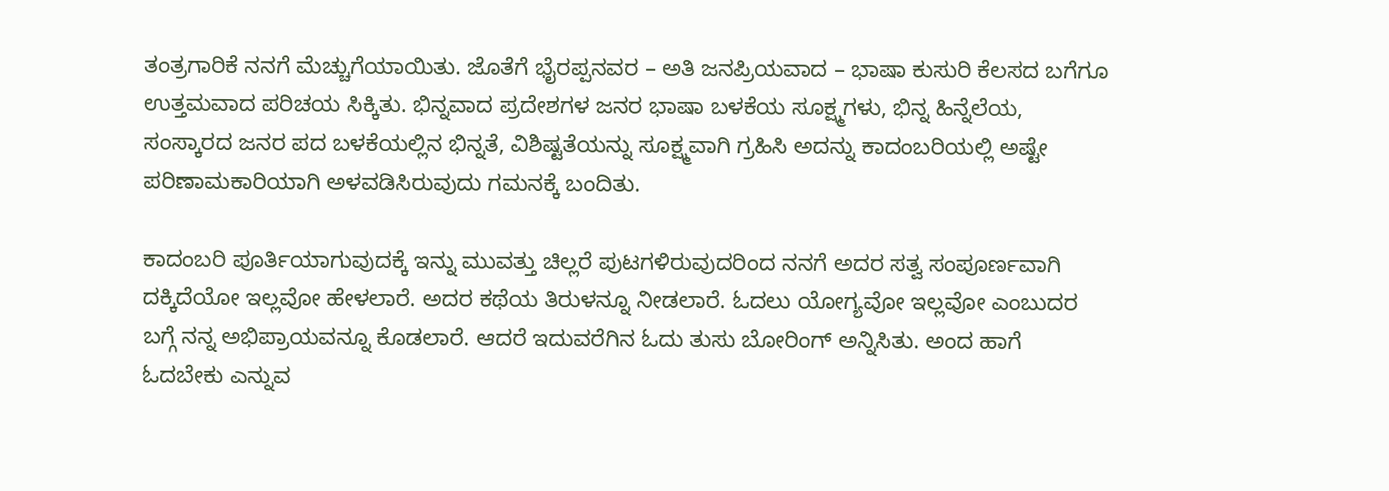ತಂತ್ರಗಾರಿಕೆ ನನಗೆ ಮೆಚ್ಚುಗೆಯಾಯಿತು. ಜೊತೆಗೆ ಭೈರಪ್ಪನವರ – ಅತಿ ಜನಪ್ರಿಯವಾದ – ಭಾಷಾ ಕುಸುರಿ ಕೆಲಸದ ಬಗೆಗೂ ಉತ್ತಮವಾದ ಪರಿಚಯ ಸಿಕ್ಕಿತು. ಭಿನ್ನವಾದ ಪ್ರದೇಶಗಳ ಜನರ ಭಾಷಾ ಬಳಕೆಯ ಸೂಕ್ಷ್ಮಗಳು, ಭಿನ್ನ ಹಿನ್ನೆಲೆಯ, ಸಂಸ್ಕಾರದ ಜನರ ಪದ ಬಳಕೆಯಲ್ಲಿನ ಭಿನ್ನತೆ, ವಿಶಿಷ್ಟತೆಯನ್ನು ಸೂಕ್ಷ್ಮವಾಗಿ ಗ್ರಹಿಸಿ ಅದನ್ನು ಕಾದಂಬರಿಯಲ್ಲಿ ಅಷ್ಟೇ ಪರಿಣಾಮಕಾರಿಯಾಗಿ ಅಳವಡಿಸಿರುವುದು ಗಮನಕ್ಕೆ ಬಂದಿತು.

ಕಾದಂಬರಿ ಪೂರ್ತಿಯಾಗುವುದಕ್ಕೆ ಇನ್ನು ಮುವತ್ತು ಚಿಲ್ಲರೆ ಪುಟಗಳಿರುವುದರಿಂದ ನನಗೆ ಅದರ ಸತ್ವ ಸಂಪೂರ್ಣವಾಗಿ ದಕ್ಕಿದೆಯೋ ಇಲ್ಲವೋ ಹೇಳಲಾರೆ. ಅದರ ಕಥೆಯ ತಿರುಳನ್ನೂ ನೀಡಲಾರೆ. ಓದಲು ಯೋಗ್ಯವೋ ಇಲ್ಲವೋ ಎಂಬುದರ ಬಗ್ಗೆ ನನ್ನ ಅಭಿಪ್ರಾಯವನ್ನೂ ಕೊಡಲಾರೆ. ಆದರೆ ಇದುವರೆಗಿನ ಓದು ತುಸು ಬೋರಿಂಗ್ ಅನ್ನಿಸಿತು. ಅಂದ ಹಾಗೆ ಓದಬೇಕು ಎನ್ನುವ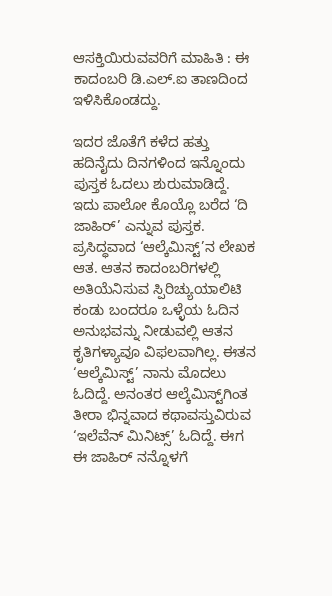ಆಸಕ್ತಿಯಿರುವವರಿಗೆ ಮಾಹಿತಿ : ಈ ಕಾದಂಬರಿ ಡಿ.ಎಲ್.ಐ ತಾಣದಿಂದ ಇಳಿಸಿಕೊಂಡದ್ದು.

ಇದರ ಜೊತೆಗೆ ಕಳೆದ ಹತ್ತು ಹದಿನೈದು ದಿನಗಳಿಂದ ಇನ್ನೊಂದು ಪುಸ್ತಕ ಓದಲು ಶುರುಮಾಡಿದ್ದೆ. ಇದು ಪಾಲೋ ಕೊಯ್ಲೊ ಬರೆದ ‘ದಿ ಜಾಹಿರ್’ ಎನ್ನುವ ಪುಸ್ತಕ. ಪ್ರಸಿದ್ಧವಾದ ‘ಆಲ್ಕೆಮಿಸ್ಟ್’ನ ಲೇಖಕ ಆತ. ಆತನ ಕಾದಂಬರಿಗಳಲ್ಲಿ ಅತಿಯೆನಿಸುವ ಸ್ಪಿರಿಚ್ಯುಯಾಲಿಟಿ ಕಂಡು ಬಂದರೂ ಒಳ್ಳೆಯ ಓದಿನ ಅನುಭವನ್ನು ನೀಡುವಲ್ಲಿ ಆತನ ಕೃತಿಗಳ್ಯಾವೂ ವಿಫಲವಾಗಿಲ್ಲ. ಈತನ ‘ಆಲ್ಕೆಮಿಸ್ಟ್’ ನಾನು ಮೊದಲು ಓದಿದ್ದೆ. ಅನಂತರ ಆಲ್ಕೆಮಿಸ್ಟ್‌ಗಿಂತ ತೀರಾ ಭಿನ್ನವಾದ ಕಥಾವಸ್ತುವಿರುವ ‘ಇಲೆವೆನ್ ಮಿನಿಟ್ಸ್’ ಓದಿದ್ದೆ. ಈಗ ಈ ಜಾಹಿರ್ ನನ್ನೊಳಗೆ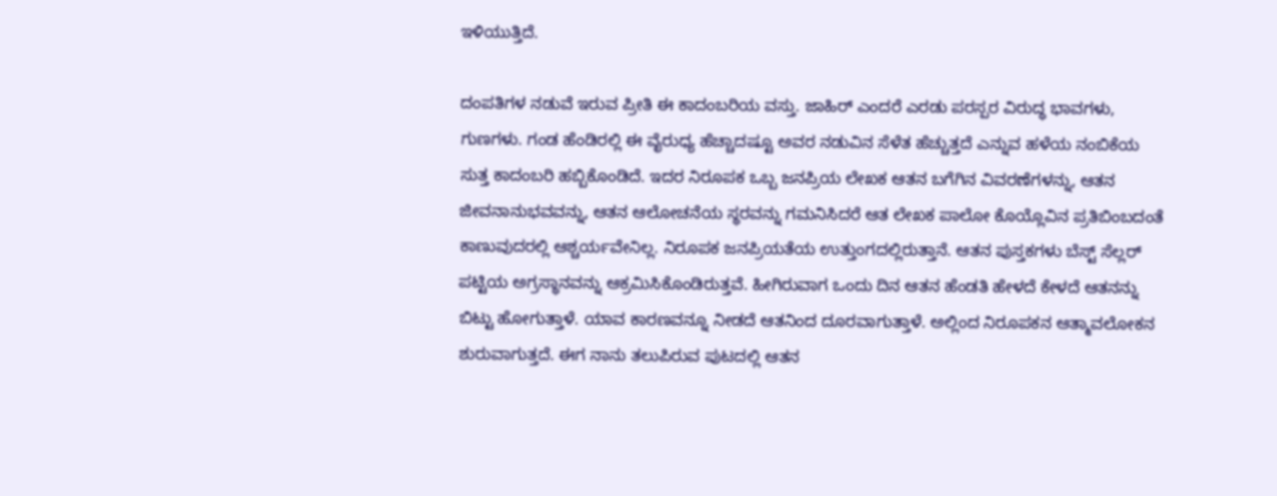ಇಳಿಯುತ್ತಿದೆ.

ದಂಪತಿಗಳ ನಡುವೆ ಇರುವ ಪ್ರೀತಿ ಈ ಕಾದಂಬರಿಯ ವಸ್ತು. ಜಾಹಿರ್ ಎಂದರೆ ಎರಡು ಪರಸ್ಪರ ವಿರುದ್ಧ ಭಾವಗಳು, ಗುಣಗಳು. ಗಂಡ ಹೆಂಡಿರಲ್ಲಿ ಈ ವೈರುಧ್ಯ ಹೆಚ್ಚಾದಷ್ಟೂ ಅವರ ನಡುವಿನ ಸೆಳೆತ ಹೆಚ್ಚುತ್ತದೆ ಎನ್ನುವ ಹಳೆಯ ನಂಬಿಕೆಯ ಸುತ್ತ ಕಾದಂಬರಿ ಹಬ್ಬಿಕೊಂಡಿದೆ. ಇದರ ನಿರೂಪಕ ಒಬ್ಬ ಜನಪ್ರಿಯ ಲೇಖಕ ಆತನ ಬಗೆಗಿನ ವಿವರಣೆಗಳನ್ನು, ಆತನ ಜೀವನಾನುಭವವನ್ನು, ಆತನ ಆಲೋಚನೆಯ ಸ್ಥರವನ್ನು ಗಮನಿಸಿದರೆ ಆತ ಲೇಖಕ ಪಾಲೋ ಕೊಯ್ಲೊವಿನ ಪ್ರತಿಬಿಂಬದಂತೆ ಕಾಣುವುದರಲ್ಲಿ ಆಶ್ಚರ್ಯವೇನಿಲ್ಲ. ನಿರೂಪಕ ಜನಪ್ರಿಯತೆಯ ಉತ್ತುಂಗದಲ್ಲಿರುತ್ತಾನೆ. ಆತನ ಪುಸ್ತಕಗಳು ಬೆಸ್ಟ್ ಸೆಲ್ಲರ್ ಪಟ್ಟಿಯ ಅಗ್ರಸ್ಥಾನವನ್ನು ಆಕ್ರಮಿಸಿಕೊಂಡಿರುತ್ತವೆ. ಹೀಗಿರುವಾಗ ಒಂದು ದಿನ ಆತನ ಹೆಂಡತಿ ಹೇಳದೆ ಕೇಳದೆ ಆತನನ್ನು ಬಿಟ್ಟು ಹೋಗುತ್ತಾಳೆ. ಯಾವ ಕಾರಣವನ್ನೂ ನೀಡದೆ ಆತನಿಂದ ದೂರವಾಗುತ್ತಾಳೆ. ಅಲ್ಲಿಂದ ನಿರೂಪಕನ ಆತ್ಮಾವಲೋಕನ ಶುರುವಾಗುತ್ತದೆ. ಈಗ ನಾನು ತಲುಪಿರುವ ಪುಟದಲ್ಲಿ ಆತನ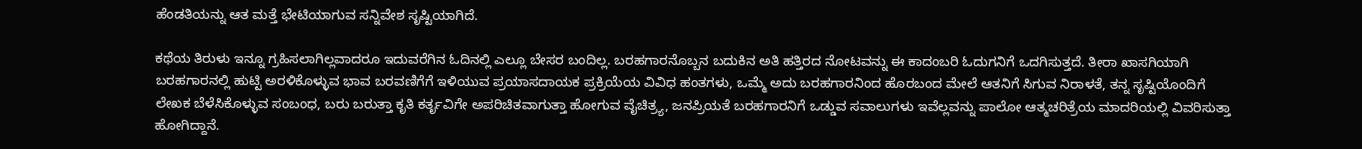ಹೆಂಡತಿಯನ್ನು ಆತ ಮತ್ತೆ ಭೇಟಿಯಾಗುವ ಸನ್ನಿವೇಶ ಸೃಷ್ಟಿಯಾಗಿದೆ.

ಕಥೆಯ ತಿರುಳು ಇನ್ನೂ ಗ್ರಹಿಸಲಾಗಿಲ್ಲವಾದರೂ ಇದುವರೆಗಿನ ಓದಿನಲ್ಲಿ ಎಲ್ಲೂ ಬೇಸರ ಬಂದಿಲ್ಲ. ಬರಹಗಾರನೊಬ್ಬನ ಬದುಕಿನ ಅತಿ ಹತ್ತಿರದ ನೋಟವನ್ನು ಈ ಕಾದಂಬರಿ ಓದುಗನಿಗೆ ಒದಗಿಸುತ್ತದೆ. ತೀರಾ ಖಾಸಗಿಯಾಗಿ ಬರಹಗಾರನಲ್ಲಿ ಹುಟ್ಟಿ ಅರಳಿಕೊಳ್ಳುವ ಭಾವ ಬರವಣಿಗೆಗೆ ಇಳಿಯುವ ಪ್ರಯಾಸದಾಯಕ ಪ್ರಕ್ರಿಯೆಯ ವಿವಿಧ ಹಂತಗಳು, ಒಮ್ಮೆ ಅದು ಬರಹಗಾರನಿಂದ ಹೊರಬಂದ ಮೇಲೆ ಆತನಿಗೆ ಸಿಗುವ ನಿರಾಳತೆ, ತನ್ನ ಸೃಷ್ಟಿಯೊಂದಿಗೆ ಲೇಖಕ ಬೆಳೆಸಿಕೊಳ್ಳುವ ಸಂಬಂಧ, ಬರು ಬರುತ್ತಾ ಕೃತಿ ಕರ್ತೃವಿಗೇ ಅಪರಿಚಿತವಾಗುತ್ತಾ ಹೋಗುವ ವೈಚಿತ್ರ್ಯ, ಜನಪ್ರಿಯತೆ ಬರಹಗಾರನಿಗೆ ಒಡ್ಡುವ ಸವಾಲುಗಳು ಇವೆಲ್ಲವನ್ನು ಪಾಲೋ ಆತ್ಮಚರಿತ್ರೆಯ ಮಾದರಿಯಲ್ಲಿ ವಿವರಿಸುತ್ತಾ ಹೋಗಿದ್ದಾನೆ.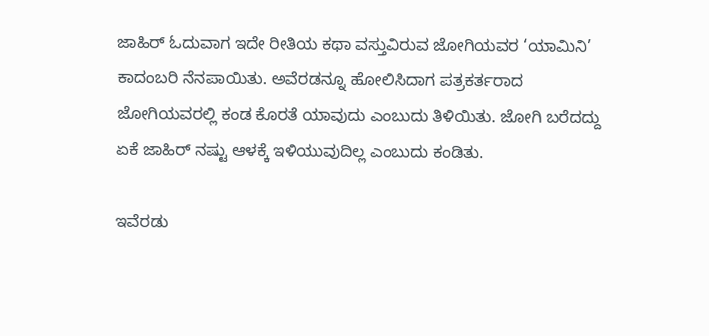ಜಾಹಿರ್ ಓದುವಾಗ ಇದೇ ರೀತಿಯ ಕಥಾ ವಸ್ತುವಿರುವ ಜೋಗಿಯವರ ‘ಯಾಮಿನಿ’ ಕಾದಂಬರಿ ನೆನಪಾಯಿತು. ಅವೆರಡನ್ನೂ ಹೋಲಿಸಿದಾಗ ಪತ್ರಕರ್ತರಾದ ಜೋಗಿಯವರಲ್ಲಿ ಕಂಡ ಕೊರತೆ ಯಾವುದು ಎಂಬುದು ತಿಳಿಯಿತು. ಜೋಗಿ ಬರೆದದ್ದು ಏಕೆ ಜಾಹಿರ್ ನಷ್ಟು ಆಳಕ್ಕೆ ಇಳಿಯುವುದಿಲ್ಲ ಎಂಬುದು ಕಂಡಿತು.

ಇವೆರಡು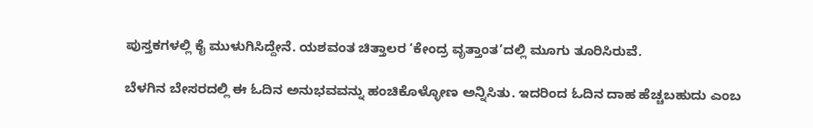ಪುಸ್ತಕಗಳಲ್ಲಿ ಕೈ ಮುಳುಗಿಸಿದ್ದೇನೆ. ಯಶವಂತ ಚಿತ್ತಾಲರ ‘ಕೇಂದ್ರ ವೃತ್ತಾಂತ’ದಲ್ಲಿ ಮೂಗು ತೂರಿಸಿರುವೆ.

ಬೆಳಗಿನ ಬೇಸರದಲ್ಲಿ ಈ ಓದಿನ ಅನುಭವವನ್ನು ಹಂಚಿಕೊಳ್ಳೋಣ ಅನ್ನಿಸಿತು. ಇದರಿಂದ ಓದಿನ ದಾಹ ಹೆಚ್ಚಬಹುದು ಎಂಬ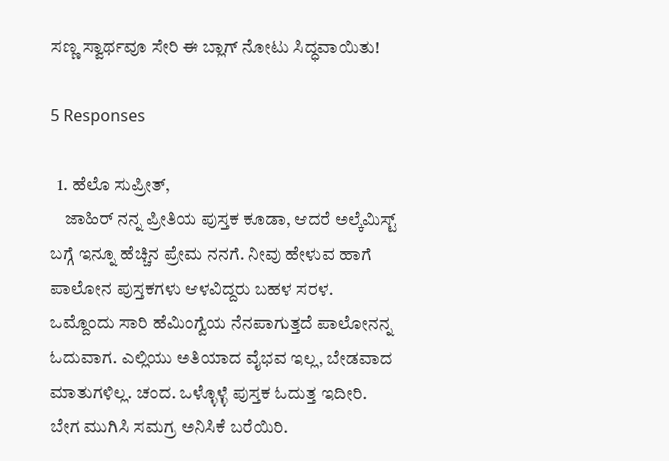ಸಣ್ಣ ಸ್ವಾರ್ಥವೂ ಸೇರಿ ಈ ಬ್ಲಾಗ್ ನೋಟು ಸಿದ್ಧವಾಯಿತು!

5 Responses

  1. ಹೆಲೊ ಸುಪ್ರೀತ್,
    ಜಾಹಿರ್ ನನ್ನ ಪ್ರೀತಿಯ ಪುಸ್ತಕ ಕೂಡಾ, ಆದರೆ ಅಲ್ಕೆಮಿಸ್ಟ್ ಬಗ್ಗೆ ಇನ್ನೂ ಹೆಚ್ಚಿನ ಪ್ರೇಮ ನನಗೆ. ನೀವು ಹೇಳುವ ಹಾಗೆ ಪಾಲೋನ ಪುಸ್ತಕಗಳು ಆಳವಿದ್ದರು ಬಹಳ ಸರಳ. ಒಮ್ದೊಂದು ಸಾರಿ ಹೆಮಿಂಗ್ವೆಯ ನೆನಪಾಗುತ್ತದೆ ಪಾಲೋನನ್ನ ಓದುವಾಗ. ಎಲ್ಲಿಯು ಅತಿಯಾದ ವೈಭವ ಇಲ್ಲ, ಬೇಡವಾದ ಮಾತುಗಳಿಲ್ಲ. ಚಂದ. ಒಳ್ಳೊಳ್ಳೆ ಪುಸ್ತಕ ಓದುತ್ತ ಇದೀರಿ. ಬೇಗ ಮುಗಿಸಿ ಸಮಗ್ರ ಅನಿಸಿಕೆ ಬರೆಯಿರಿ.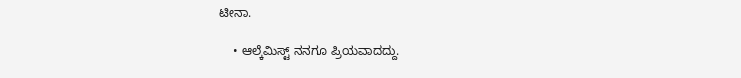ಟೀನಾ.

    • ಆಲ್ಕೆಮಿಸ್ಟ್ ನನಗೂ ಪ್ರಿಯವಾದದ್ದು.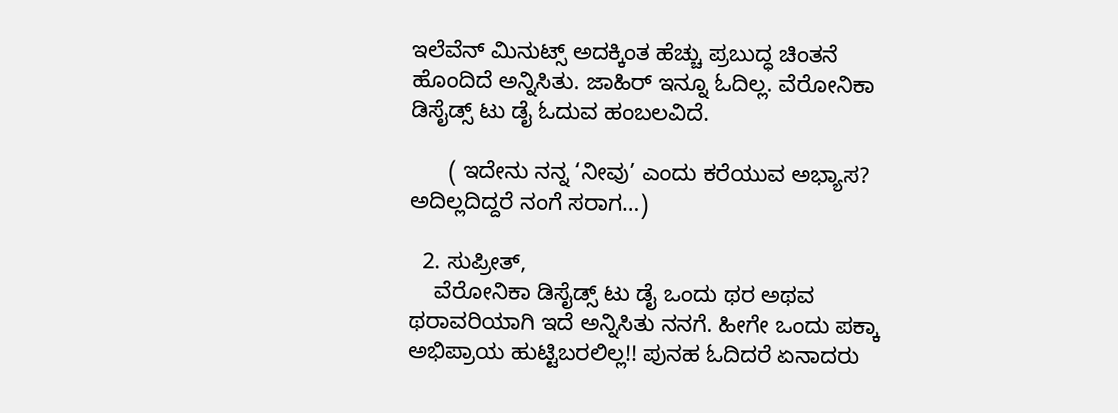ಇಲೆವೆನ್ ಮಿನುಟ್ಸ್ ಅದಕ್ಕಿಂತ ಹೆಚ್ಚು ಪ್ರಬುದ್ಧ ಚಿಂತನೆ ಹೊಂದಿದೆ ಅನ್ನಿಸಿತು. ಜಾಹಿರ್ ಇನ್ನೂ ಓದಿಲ್ಲ. ವೆರೋನಿಕಾ ಡಿಸೈಡ್ಸ್ ಟು ಡೈ ಓದುವ ಹಂಬಲವಿದೆ.

      ( ಇದೇನು ನನ್ನ ‘ನೀವು’ ಎಂದು ಕರೆಯುವ ಅಭ್ಯಾಸ? ಅದಿಲ್ಲದಿದ್ದರೆ ನಂಗೆ ಸರಾಗ…)

  2. ಸುಪ್ರೀತ್,
    ವೆರೋನಿಕಾ ಡಿಸೈಡ್ಸ್ ಟು ಡೈ ಒಂದು ಥರ ಅಥವ ಥರಾವರಿಯಾಗಿ ಇದೆ ಅನ್ನಿಸಿತು ನನಗೆ. ಹೀಗೇ ಒಂದು ಪಕ್ಕಾ ಅಭಿಪ್ರಾಯ ಹುಟ್ಟಿಬರಲಿಲ್ಲ!! ಪುನಹ ಓದಿದರೆ ಏನಾದರು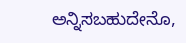ಅನ್ನಿಸಬಹುದೇನೊ,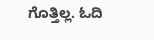ಗೊತ್ತಿಲ್ಲ. ಓದಿ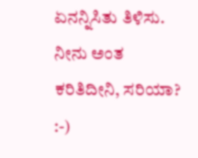ಏನನ್ನಿಸಿತು ತಿಳಿಸು. ನೀನು ಅಂತ ಕರಿತಿದೀನಿ, ಸರಿಯಾ? :-)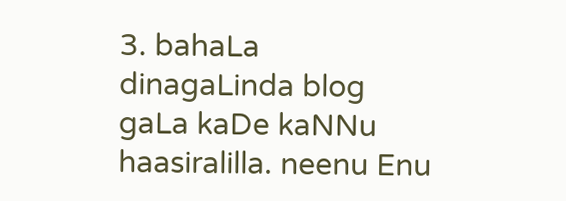3. bahaLa dinagaLinda blog gaLa kaDe kaNNu haasiralilla. neenu Enu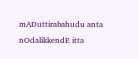mADuttirabahudu anta nOdalikkendE itta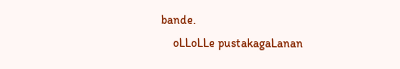bande.
    oLLoLLe pustakagaLanan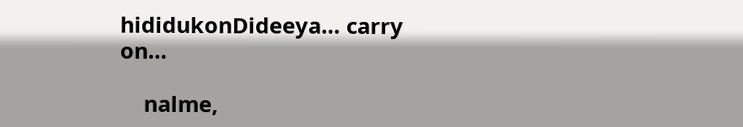hididukonDideeya… carry on…

    nalme,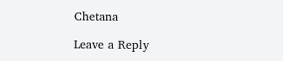Chetana

Leave a Reply